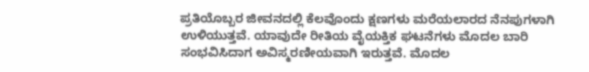ಪ್ರತಿಯೊಬ್ಬರ ಜೀವನದಲ್ಲಿ ಕೆಲವೊಂದು ಕ್ಷಣಗಳು ಮರೆಯಲಾರದ ನೆನಪುಗಳಾಗಿ ಉಳಿಯುತ್ತವೆ. ಯಾವುದೇ ರೀತಿಯ ವೈಯಕ್ತಿಕ ಘಟನೆಗಳು ಮೊದಲ ಬಾರಿ ಸಂಭವಿಸಿದಾಗ ಅವಿಸ್ಮರಣೀಯವಾಗಿ ಇರುತ್ತವೆ. ಮೊದಲ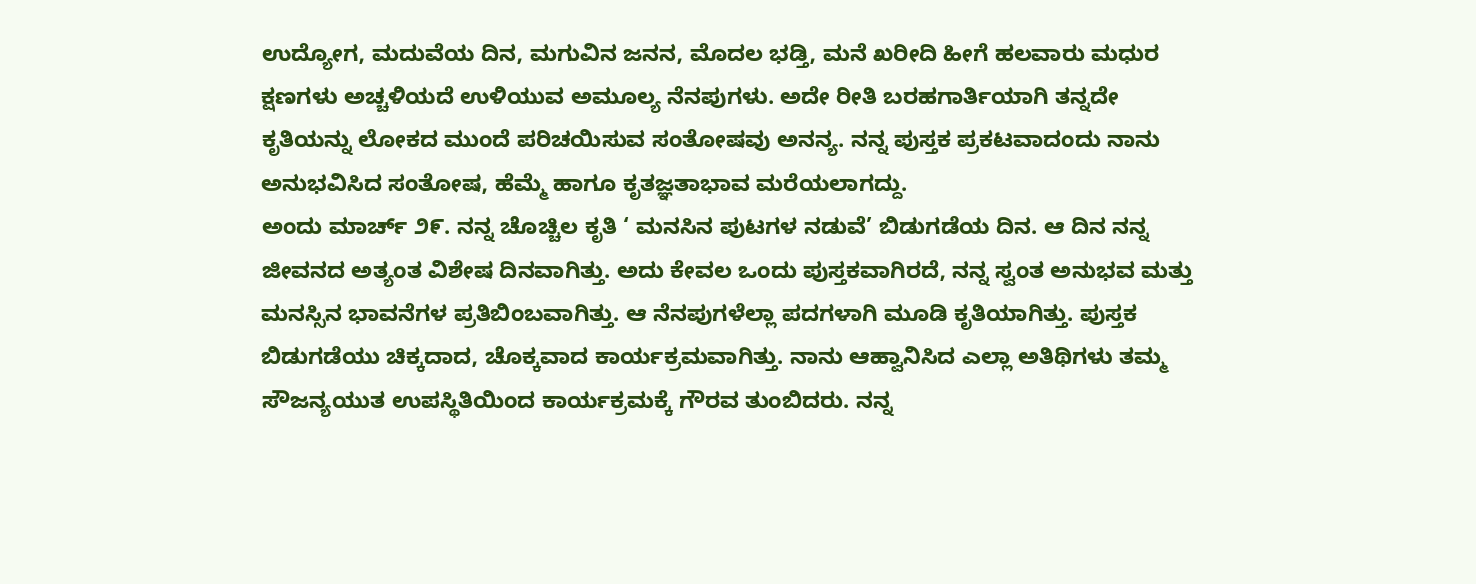ಉದ್ಯೋಗ, ಮದುವೆಯ ದಿನ, ಮಗುವಿನ ಜನನ, ಮೊದಲ ಭಡ್ತಿ, ಮನೆ ಖರೀದಿ ಹೀಗೆ ಹಲವಾರು ಮಧುರ ಕ್ಷಣಗಳು ಅಚ್ಚಳಿಯದೆ ಉಳಿಯುವ ಅಮೂಲ್ಯ ನೆನಪುಗಳು. ಅದೇ ರೀತಿ ಬರಹಗಾರ್ತಿಯಾಗಿ ತನ್ನದೇ ಕೃತಿಯನ್ನು ಲೋಕದ ಮುಂದೆ ಪರಿಚಯಿಸುವ ಸಂತೋಷವು ಅನನ್ಯ. ನನ್ನ ಪುಸ್ತಕ ಪ್ರಕಟವಾದಂದು ನಾನು ಅನುಭವಿಸಿದ ಸಂತೋಷ, ಹೆಮ್ಮೆ ಹಾಗೂ ಕೃತಜ್ಞತಾಭಾವ ಮರೆಯಲಾಗದ್ದು.
ಅಂದು ಮಾರ್ಚ್ ೨೯. ನನ್ನ ಚೊಚ್ಚಿಲ ಕೃತಿ ‘ ಮನಸಿನ ಪುಟಗಳ ನಡುವೆ’ ಬಿಡುಗಡೆಯ ದಿನ. ಆ ದಿನ ನನ್ನ ಜೀವನದ ಅತ್ಯಂತ ವಿಶೇಷ ದಿನವಾಗಿತ್ತು. ಅದು ಕೇವಲ ಒಂದು ಪುಸ್ತಕವಾಗಿರದೆ, ನನ್ನ ಸ್ವಂತ ಅನುಭವ ಮತ್ತು ಮನಸ್ಸಿನ ಭಾವನೆಗಳ ಪ್ರತಿಬಿಂಬವಾಗಿತ್ತು. ಆ ನೆನಪುಗಳೆಲ್ಲಾ ಪದಗಳಾಗಿ ಮೂಡಿ ಕೃತಿಯಾಗಿತ್ತು. ಪುಸ್ತಕ ಬಿಡುಗಡೆಯು ಚಿಕ್ಕದಾದ, ಚೊಕ್ಕವಾದ ಕಾರ್ಯಕ್ರಮವಾಗಿತ್ತು. ನಾನು ಆಹ್ವಾನಿಸಿದ ಎಲ್ಲಾ ಅತಿಥಿಗಳು ತಮ್ಮ ಸೌಜನ್ಯಯುತ ಉಪಸ್ಥಿತಿಯಿಂದ ಕಾರ್ಯಕ್ರಮಕ್ಕೆ ಗೌರವ ತುಂಬಿದರು. ನನ್ನ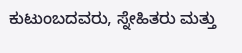ಕುಟುಂಬದವರು, ಸ್ನೇಹಿತರು ಮತ್ತು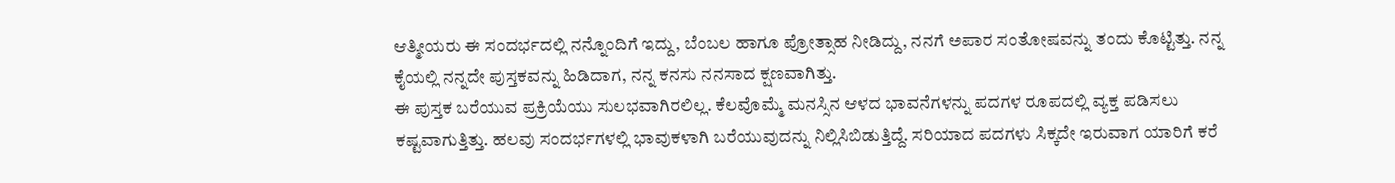ಆತ್ಮೀಯರು ಈ ಸಂದರ್ಭದಲ್ಲಿ ನನ್ನೊಂದಿಗೆ ಇದ್ದು, ಬೆಂಬಲ ಹಾಗೂ ಪ್ರೋತ್ಸಾಹ ನೀಡಿದ್ದು, ನನಗೆ ಅಪಾರ ಸಂತೋಷವನ್ನು ತಂದು ಕೊಟ್ಟಿತ್ತು. ನನ್ನ ಕೈಯಲ್ಲಿ ನನ್ನದೇ ಪುಸ್ತಕವನ್ನು ಹಿಡಿದಾಗ, ನನ್ನ ಕನಸು ನನಸಾದ ಕ್ಷಣವಾಗಿತ್ತು.
ಈ ಪುಸ್ತಕ ಬರೆಯುವ ಪ್ರಕ್ರಿಯೆಯು ಸುಲಭವಾಗಿರಲಿಲ್ಲ. ಕೆಲವೊಮ್ಮೆ ಮನಸ್ಸಿನ ಆಳದ ಭಾವನೆಗಳನ್ನು ಪದಗಳ ರೂಪದಲ್ಲಿ ವ್ಯಕ್ತ ಪಡಿಸಲು ಕಷ್ಟವಾಗುತ್ತಿತ್ತು. ಹಲವು ಸಂದರ್ಭಗಳಲ್ಲಿ ಭಾವುಕಳಾಗಿ ಬರೆಯುವುದನ್ನು ನಿಲ್ಲಿಸಿಬಿಡುತ್ತಿದ್ದೆ. ಸರಿಯಾದ ಪದಗಳು ಸಿಕ್ಕದೇ ಇರುವಾಗ ಯಾರಿಗೆ ಕರೆ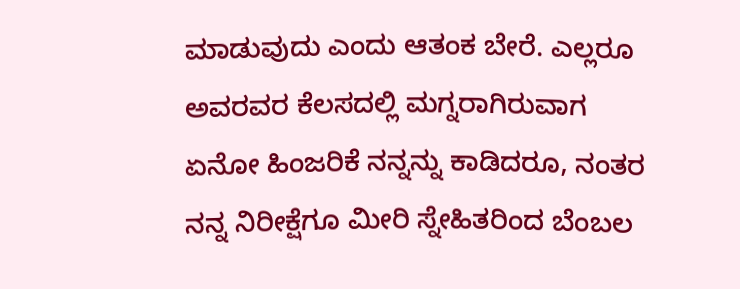ಮಾಡುವುದು ಎಂದು ಆತಂಕ ಬೇರೆ. ಎಲ್ಲರೂ ಅವರವರ ಕೆಲಸದಲ್ಲಿ ಮಗ್ನರಾಗಿರುವಾಗ ಏನೋ ಹಿಂಜರಿಕೆ ನನ್ನನ್ನು ಕಾಡಿದರೂ, ನಂತರ ನನ್ನ ನಿರೀಕ್ಷೆಗೂ ಮೀರಿ ಸ್ನೇಹಿತರಿಂದ ಬೆಂಬಲ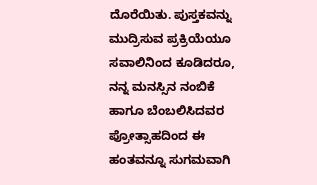ದೊರೆಯಿತು. ಪುಸ್ತಕವನ್ನು ಮುದ್ರಿಸುವ ಪ್ರಕ್ರಿಯೆಯೂ ಸವಾಲಿನಿಂದ ಕೂಡಿದರೂ, ನನ್ನ ಮನಸ್ಸಿನ ನಂಬಿಕೆ ಹಾಗೂ ಬೆಂಬಲಿಸಿದವರ ಪ್ರೋತ್ಸಾಹದಿಂದ ಈ ಹಂತವನ್ನೂ ಸುಗಮವಾಗಿ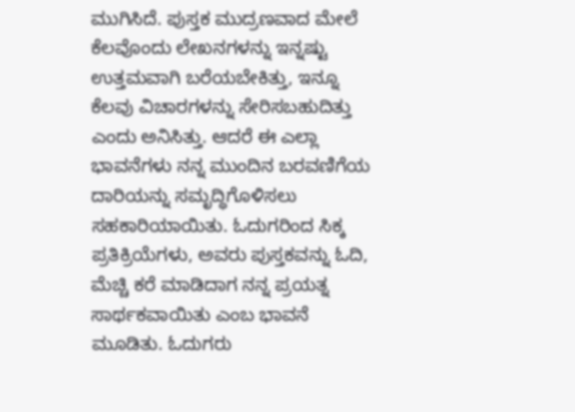ಮುಗಿಸಿದೆ. ಪುಸ್ತಕ ಮುದ್ರಣವಾದ ಮೇಲೆ ಕೆಲವೊಂದು ಲೇಖನಗಳನ್ನು ಇನ್ನಷ್ಟು ಉತ್ತಮವಾಗಿ ಬರೆಯಬೇಕಿತ್ತು, ಇನ್ನೂ ಕೆಲವು ವಿಚಾರಗಳನ್ನು ಸೇರಿಸಬಹುದಿತ್ತು ಎಂದು ಅನಿಸಿತ್ತು. ಆದರೆ ಈ ಎಲ್ಲಾ ಭಾವನೆಗಳು ನನ್ನ ಮುಂದಿನ ಬರವಣಿಗೆಯ ದಾರಿಯನ್ನು ಸಮೃದ್ಧಿಗೊಳಿಸಲು ಸಹಕಾರಿಯಾಯಿತು. ಓದುಗರಿಂದ ಸಿಕ್ಕ ಪ್ರತಿಕ್ರಿಯೆಗಳು, ಅವರು ಪುಸ್ತಕವನ್ನು ಓದಿ, ಮೆಚ್ಚಿ ಕರೆ ಮಾಡಿದಾಗ ನನ್ನ ಪ್ರಯತ್ನ ಸಾರ್ಥಕವಾಯಿತು ಎಂಬ ಭಾವನೆ ಮೂಡಿತು. ಓದುಗರು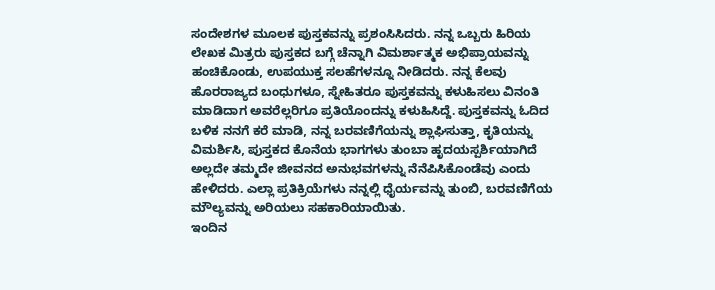ಸಂದೇಶಗಳ ಮೂಲಕ ಪುಸ್ತಕವನ್ನು ಪ್ರಶಂಸಿಸಿದರು. ನನ್ನ ಒಬ್ಬರು ಹಿರಿಯ ಲೇಖಕ ಮಿತ್ರರು ಪುಸ್ತಕದ ಬಗ್ಗೆ ಚೆನ್ನಾಗಿ ವಿಮರ್ಶಾತ್ಮಕ ಅಭಿಪ್ರಾಯವನ್ನು ಹಂಚಿಕೊಂಡು, ಉಪಯುಕ್ತ ಸಲಹೆಗಳನ್ನೂ ನೀಡಿದರು. ನನ್ನ ಕೆಲವು ಹೊರರಾಜ್ಯದ ಬಂಧುಗಳೂ, ಸ್ನೇಹಿತರೂ ಪುಸ್ತಕವನ್ನು ಕಳುಹಿಸಲು ವಿನಂತಿ ಮಾಡಿದಾಗ ಅವರೆಲ್ಲರಿಗೂ ಪ್ರತಿಯೊಂದನ್ನು ಕಳುಹಿಸಿದ್ದೆ. ಪುಸ್ತಕವನ್ನು ಓದಿದ ಬಳಿಕ ನನಗೆ ಕರೆ ಮಾಡಿ, ನನ್ನ ಬರವಣಿಗೆಯನ್ನು ಶ್ಲಾಘಿಸುತ್ತಾ, ಕೃತಿಯನ್ನು ವಿಮರ್ಶಿಸಿ, ಪುಸ್ತಕದ ಕೊನೆಯ ಭಾಗಗಳು ತುಂಬಾ ಹೃದಯಸ್ಪರ್ಶಿಯಾಗಿದೆ ಅಲ್ಲದೇ ತಮ್ಮದೇ ಜೀವನದ ಅನುಭವಗಳನ್ನು ನೆನೆಪಿಸಿಕೊಂಡೆವು ಎಂದು ಹೇಳಿದರು. ಎಲ್ಲಾ ಪ್ರತಿಕ್ರಿಯೆಗಳು ನನ್ನಲ್ಲಿ ಧೈರ್ಯವನ್ನು ತುಂಬಿ, ಬರವಣಿಗೆಯ ಮೌಲ್ಯವನ್ನು ಅರಿಯಲು ಸಹಕಾರಿಯಾಯಿತು.
ಇಂದಿನ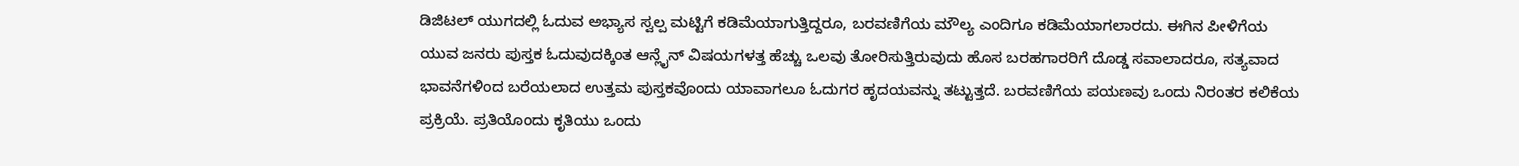ಡಿಜಿಟಲ್ ಯುಗದಲ್ಲಿ ಓದುವ ಅಭ್ಯಾಸ ಸ್ವಲ್ಪ ಮಟ್ಟಿಗೆ ಕಡಿಮೆಯಾಗುತ್ತಿದ್ದರೂ, ಬರವಣಿಗೆಯ ಮೌಲ್ಯ ಎಂದಿಗೂ ಕಡಿಮೆಯಾಗಲಾರದು. ಈಗಿನ ಪೀಳಿಗೆಯ ಯುವ ಜನರು ಪುಸ್ತಕ ಓದುವುದಕ್ಕಿಂತ ಆನ್ಲೈನ್ ವಿಷಯಗಳತ್ತ ಹೆಚ್ಚು ಒಲವು ತೋರಿಸುತ್ತಿರುವುದು ಹೊಸ ಬರಹಗಾರರಿಗೆ ದೊಡ್ಡ ಸವಾಲಾದರೂ, ಸತ್ಯವಾದ ಭಾವನೆಗಳಿಂದ ಬರೆಯಲಾದ ಉತ್ತಮ ಪುಸ್ತಕವೊಂದು ಯಾವಾಗಲೂ ಓದುಗರ ಹೃದಯವನ್ನು ತಟ್ಟುತ್ತದೆ. ಬರವಣಿಗೆಯ ಪಯಣವು ಒಂದು ನಿರಂತರ ಕಲಿಕೆಯ ಪ್ರಕ್ರಿಯೆ. ಪ್ರತಿಯೊಂದು ಕೃತಿಯು ಒಂದು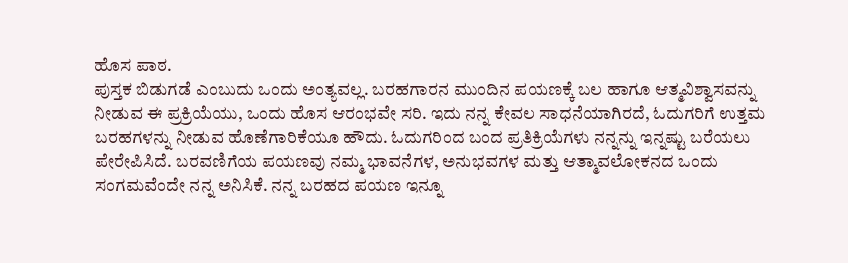ಹೊಸ ಪಾಠ.
ಪುಸ್ತಕ ಬಿಡುಗಡೆ ಎಂಬುದು ಒಂದು ಅಂತ್ಯವಲ್ಲ. ಬರಹಗಾರನ ಮುಂದಿನ ಪಯಣಕ್ಕೆ ಬಲ ಹಾಗೂ ಆತ್ಮವಿಶ್ವಾಸವನ್ನು ನೀಡುವ ಈ ಪ್ರಕ್ರಿಯೆಯು, ಒಂದು ಹೊಸ ಆರಂಭವೇ ಸರಿ. ಇದು ನನ್ನ ಕೇವಲ ಸಾಧನೆಯಾಗಿರದೆ, ಓದುಗರಿಗೆ ಉತ್ತಮ ಬರಹಗಳನ್ನು ನೀಡುವ ಹೊಣೆಗಾರಿಕೆಯೂ ಹೌದು. ಓದುಗರಿಂದ ಬಂದ ಪ್ರತಿಕ್ರಿಯೆಗಳು ನನ್ನನ್ನು ಇನ್ನಷ್ಟು ಬರೆಯಲು ಪೇರೇಪಿಸಿದೆ. ಬರವಣಿಗೆಯ ಪಯಣವು ನಮ್ಮ ಭಾವನೆಗಳ, ಅನುಭವಗಳ ಮತ್ತು ಆತ್ಮಾವಲೋಕನದ ಒಂದು ಸಂಗಮವೆಂದೇ ನನ್ನ ಅನಿಸಿಕೆ. ನನ್ನ ಬರಹದ ಪಯಣ ಇನ್ನೂ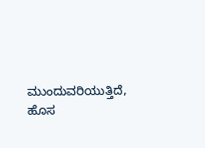ಮುಂದುವರಿಯುತ್ತಿದೆ, ಹೊಸ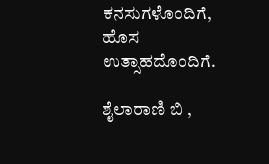ಕನಸುಗಳೊಂದಿಗೆ, ಹೊಸ ಉತ್ಸಾಹದೊಂದಿಗೆ.

ಶೈಲಾರಾಣಿ ಬಿ ,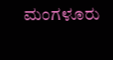ಮಂಗಳೂರು